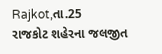Rajkot,તા.25
રાજકોટ શહેરના જલજીત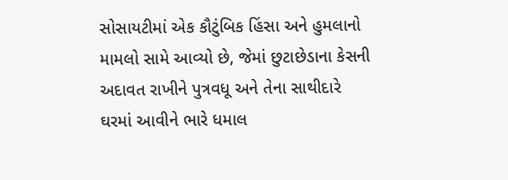સોસાયટીમાં એક કૌટુંબિક હિંસા અને હુમલાનો મામલો સામે આવ્યો છે, જેમાં છુટાછેડાના કેસની અદાવત રાખીને પુત્રવધૂ અને તેના સાથીદારે ઘરમાં આવીને ભારે ધમાલ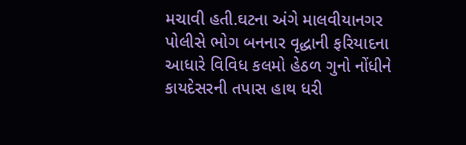મચાવી હતી.ઘટના અંગે માલવીયાનગર પોલીસે ભોગ બનનાર વૃદ્ધાની ફરિયાદના આધારે વિવિધ કલમો હેઠળ ગુનો નોંધીને કાયદેસરની તપાસ હાથ ધરી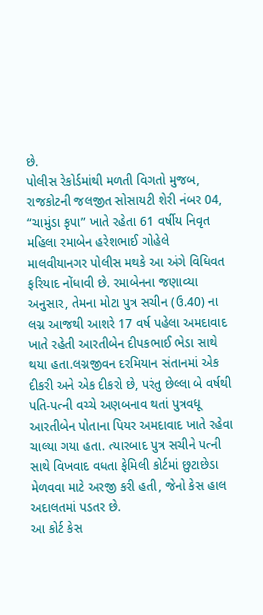છે.
પોલીસ રેકોર્ડમાંથી મળતી વિગતો મુજબ, રાજકોટની જલજીત સોસાયટી શેરી નંબર 04, “ચામુંડા કૃપા” ખાતે રહેતા 61 વર્ષીય નિવૃત મહિલા રમાબેન હરેશભાઈ ગોહેલે માલવીયાનગર પોલીસ મથકે આ અંગે વિધિવત ફરિયાદ નોંધાવી છે. રમાબેનના જણાવ્યા અનુસાર, તેમના મોટા પુત્ર સચીન (ઉ.40) ના લગ્ન આજથી આશરે 17 વર્ષ પહેલા અમદાવાદ ખાતે રહેતી આરતીબેન દીપકભાઈ ભેડા સાથે થયા હતા.લગ્નજીવન દરમિયાન સંતાનમાં એક દીકરી અને એક દીકરો છે, પરંતુ છેલ્લા બે વર્ષથી પતિ-પત્ની વચ્ચે અણબનાવ થતાં પુત્રવધૂ આરતીબેન પોતાના પિયર અમદાવાદ ખાતે રહેવા ચાલ્યા ગયા હતા. ત્યારબાદ પુત્ર સચીને પત્ની સાથે વિખવાદ વધતા ફેમિલી કોર્ટમાં છુટાછેડા મેળવવા માટે અરજી કરી હતી, જેનો કેસ હાલ અદાલતમાં પડતર છે.
આ કોર્ટ કેસ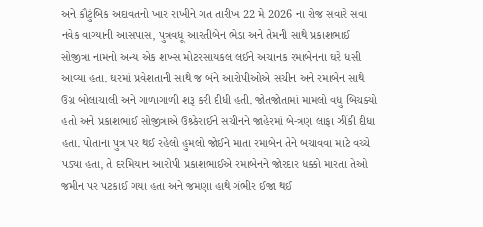અને કૌટુંબિક અદાવતનો ખાર રાખીને ગત તારીખ 22 મે 2026 ના રોજ સવારે સવા નવેક વાગ્યાની આસપાસ, પુત્રવધૂ આરતીબેન ભેડા અને તેમની સાથે પ્રકાશભાઈ સોજીત્રા નામનો અન્ય એક શખ્સ મોટરસાયકલ લઈને અચાનક રમાબેનના ઘરે ધસી આવ્યા હતા. ઘરમાં પ્રવેશતાની સાથે જ બંને આરોપીઓએ સચીન અને રમાબેન સાથે ઉગ્ર બોલાચાલી અને ગાળાગાળી શરૂ કરી દીધી હતી. જોતજોતામાં મામલો વધુ બિચક્યો હતો અને પ્રકાશભાઈ સોજીત્રાએ ઉશ્ર્કેરાઈને સચીનને જાહેરમાં બે-ત્રણ લાફા ઝીંકી દીધા હતા. પોતાના પુત્ર પર થઈ રહેલો હુમલો જોઈને માતા રમાબેન તેને બચાવવા માટે વચ્ચે પડ્યા હતા, તે દરમિયાન આરોપી પ્રકાશભાઈએ રમાબેનને જોરદાર ધક્કો મારતા તેઓ જમીન પર પટકાઈ ગયા હતા અને જમણા હાથે ગંભીર ઈજા થઈ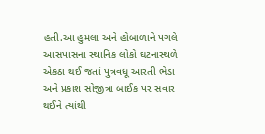હતી.આ હુમલા અને હોબાળાને પગલે આસપાસના સ્થાનિક લોકો ઘટનાસ્થળે એકઠા થઈ જતાં પુત્રવધૂ આરતી ભેડા અને પ્રકાશ સોજીત્રા બાઈક પર સવાર થઈને ત્યાંથી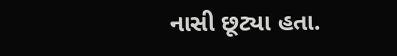નાસી છૂટ્યા હતા.